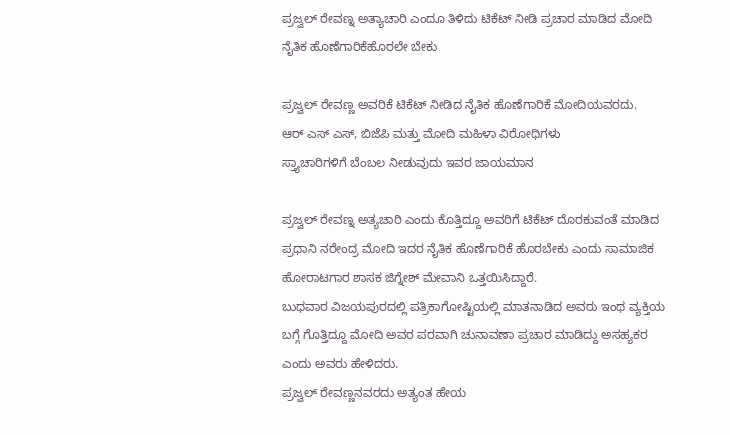ಪ್ರಜ್ವಲ್ ರೇವಣ್ನ ಅತ್ಯಾಚಾರಿ ಎಂದೂ ತಿಳಿದು ಟಿಕೆಟ್ ನೀಡಿ ಪ್ರಚಾರ ಮಾಡಿದ ಮೋದಿ ನೈತಿಕ ಹೊಣೆಗಾರಿಕೆಹೊರಲೇ ಬೇಕು

ಪ್ರಜ್ವಲ್ ರೇವಣ್ಣ ಅವರಿಕೆ ಟಿಕೆಟ್ ನೀಡಿದ ನೈತಿಕ ಹೊಣೆಗಾರಿಕೆ ಮೋದಿಯವರದು.
ಆರ್ ಎಸ್ ಎಸ್, ಬಿಜೆಪಿ ಮತ್ತು ಮೋದಿ ಮಹಿಳಾ ವಿರೋಧಿಗಳು
ಸ್ತ್ಯಾಚಾರಿಗಳಿಗೆ ಬೆಂಬಲ ನೀಡುವುದು ಇವರ ಜಾಯಮಾನ

ಪ್ರಜ್ವಲ್ ರೇವಣ್ನ ಅತ್ಯಚಾರಿ ಎಂದು ಕೊತ್ತಿದ್ದೂ ಅವರಿಗೆ ಟಿಕೆಟ್ ದೊರಕುವಂತೆ ಮಾಡಿದ ಪ್ರಧಾನಿ ನರೇಂದ್ರ ಮೋದಿ ಇದರ ನೈತಿಕ ಹೊಣೆಗಾರಿಕೆ ಹೊರಬೇಕು ಎಂದು ಸಾಮಾಜಿಕ ಹೋರಾಟಗಾರ ಶಾಸಕ ಜಿಗ್ನೇಶ್ ಮೇವಾನಿ ಒತ್ತಯಿಸಿದ್ದಾರೆ.
ಬುಧವಾರ ವಿಜಯಪುರದಲ್ಲಿ ಪತ್ರಿಕಾಗೋಷ್ಟಿಯಲ್ಲಿ ಮಾತನಾಡಿದ ಅವರು ಇಂಥ ವ್ಯಕ್ತಿಯ ಬಗ್ಗೆ ಗೊತ್ತಿದ್ದೂ ಮೋದಿ ಅವರ ಪರವಾಗಿ ಚುನಾವಣಾ ಪ್ರಚಾರ ಮಾಡಿದ್ದು ಅಸಹ್ಯಕರ ಎಂದು ಅವರು ಹೇಳಿದರು.
ಪ್ರಜ್ವಲ್ ರೇವಣ್ಣನವರದು ಅತ್ಯಂತ ಹೇಯ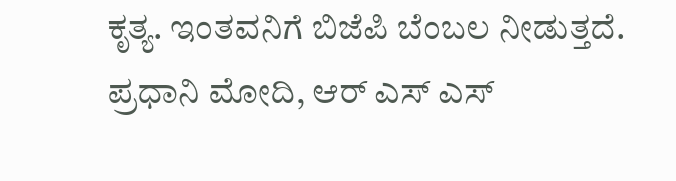ಕೃತ್ಯ. ಇಂತವನಿಗೆ ಬಿಜೆಪಿ ಬೆಂಬಲ ನೀಡುತ್ತದೆ. ಪ್ರಧಾನಿ ಮೋದಿ, ಆರ್ ಎಸ್ ಎಸ್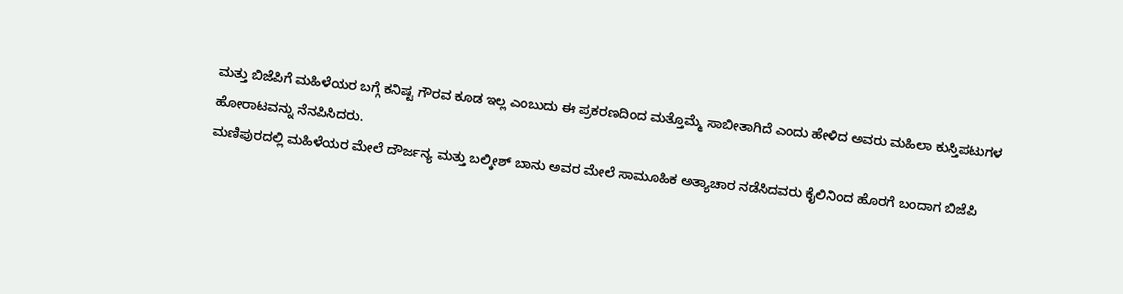ಮತ್ತು ಬಿಜೆಪಿಗೆ ಮಹಿಳೆಯರ ಬಗ್ಗೆ ಕನಿಷ್ಟ ಗೌರವ ಕೂಡ ಇಲ್ಲ ಎಂಬುದು ಈ ಪ್ರಕರಣದಿಂದ ಮತ್ತೊಮ್ಮೆ ಸಾಬೀತಾಗಿದೆ ಎಂದು ಹೇಳಿದ ಅವರು ಮಹಿಲಾ ಕುಸ್ತಿಪಟುಗಳ ಹೋರಾಟವನ್ನು ನೆನಪಿಸಿದರು.
ಮಣಿಪುರದಲ್ಲಿ ಮಹಿಳೆಯರ ಮೇಲೆ ದೌರ್ಜನ್ಯ ಮತ್ತು ಬಲ್ಕೀಶ್ ಬಾನು ಅವರ ಮೇಲೆ ಸಾಮೂಹಿಕ ಅತ್ಯಾಚಾರ ನಡೆಸಿದವರು ಕೈಲಿನಿಂದ ಹೊರಗೆ ಬಂದಾಗ ಬಿಜೆಪಿ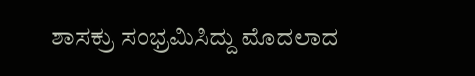ಶಾಸಕ್ರು ಸಂಭ್ರಮಿಸಿದ್ದು ಮೊದಲಾದ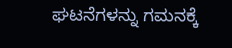ಘಟನೆಗಳನ್ನು ಗಮನಕ್ಕೆ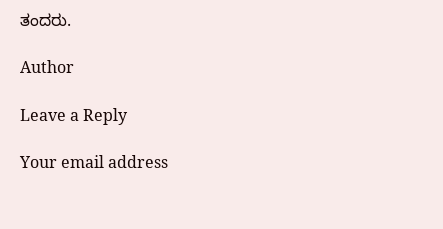ತಂದರು.

Author

Leave a Reply

Your email address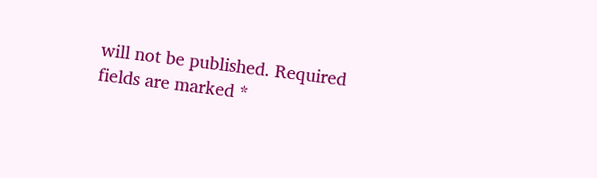will not be published. Required fields are marked *